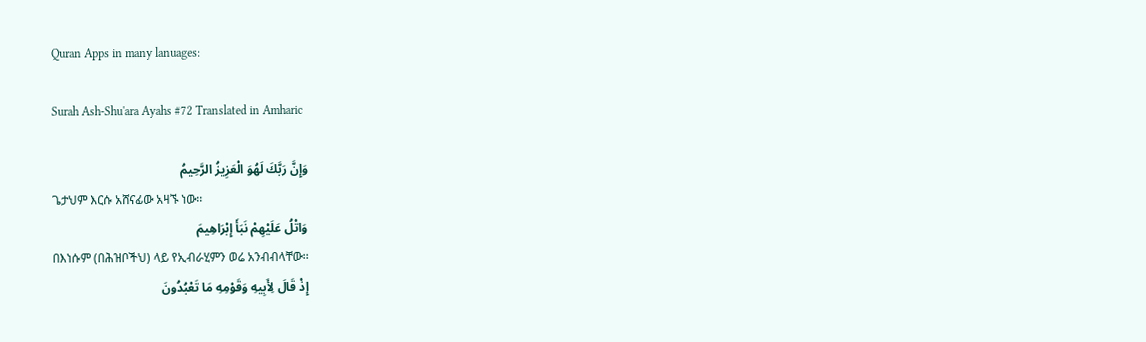Quran Apps in many lanuages:

Surah Ash-Shu'ara Ayahs #72 Translated in Amharic

وَإِنَّ رَبَّكَ لَهُوَ الْعَزِيزُ الرَّحِيمُ
ጌታህም እርሱ አሸናፊው አዛኙ ነው፡፡
وَاتْلُ عَلَيْهِمْ نَبَأَ إِبْرَاهِيمَ
በእነሱም (በሕዝቦችህ) ላይ የኢብራሂምን ወሬ አንብብላቸው፡፡
إِذْ قَالَ لِأَبِيهِ وَقَوْمِهِ مَا تَعْبُدُونَ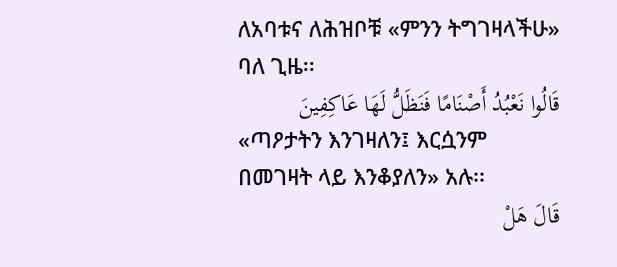ለአባቱና ለሕዝቦቹ «ምንን ትግገዛላችሁ» ባለ ጊዜ፡፡
قَالُوا نَعْبُدُ أَصْنَامًا فَنَظَلُّ لَهَا عَاكِفِينَ
«ጣዖታትን እንገዛለን፤ እርሷንም በመገዛት ላይ እንቆያለን» አሉ፡፡
قَالَ هَلْ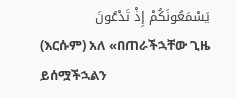يَسْمَعُونَكُمْ إِذْ تَدْعُونَ
(እርሱም) አለ «በጠራችኋቸው ጊዜ ይሰሟችኋልን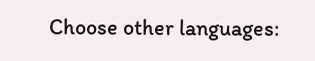Choose other languages: